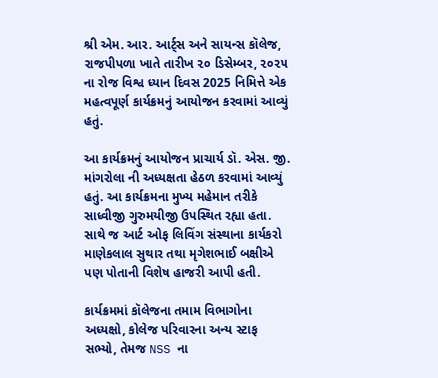શ્રી એમ. આર. આર્ટ્સ અને સાયન્સ કૉલેજ, રાજપીપળા ખાતે તારીખ ૨૦ ડિસેમ્બર, ૨૦૨૫ ના રોજ વિશ્વ ધ્યાન દિવસ 2025 નિમિત્તે એક મહત્વપૂર્ણ કાર્યક્રમનું આયોજન કરવામાં આવ્યું હતું.

આ કાર્યક્રમનું આયોજન પ્રાચાર્ય ડૉ. એસ. જી. માંગરોલા ની અધ્યક્ષતા હેઠળ કરવામાં આવ્યું હતું. આ કાર્યક્રમના મુખ્ય મહેમાન તરીકે સાધ્વીજી ગુરુમયીજી ઉપસ્થિત રહ્યા હતા. સાથે જ આર્ટ ઓફ લિવિંગ સંસ્થાના કાર્યકરો માણેકલાલ સુથાર તથા મૃગેશભાઈ બક્ષીએ પણ પોતાની વિશેષ હાજરી આપી હતી.

કાર્યક્રમમાં કૉલેજના તમામ વિભાગોના અધ્યક્ષો, કોલેજ પરિવારના અન્ય સ્ટાફ સભ્યો, તેમજ NSS ના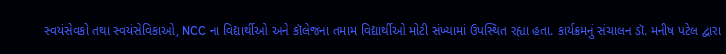સ્વયંસેવકો તથા સ્વયંસેવિકાઓ, NCC ના વિદ્યાર્થીઓ અને કૉલેજના તમામ વિદ્યાર્થીઓ મોટી સંખ્યામાં ઉપસ્થિત રહ્યા હતા. કાર્યક્રમનું સંચાલન ડૉ. મનીષ પટેલ દ્વારા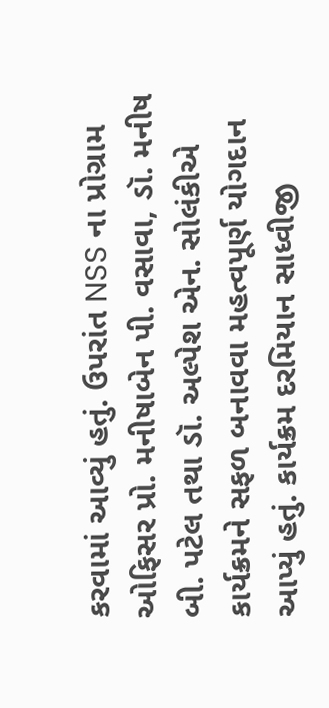કરવામાં આવ્યું હતું. ઉપરાંત NSS ના પ્રોગ્રામ ઓફિસર પ્રો. મનીષાબેન પી. વસાવા, ડૉ. મનીષ બી. પટેલ તથા ડૉ. અલ્પેશ એન. સોલંકીએ કાર્યક્રમને સફળ બનાવવા મહત્વપૂર્ણ યોગદાન આપ્યું હતું. કાર્યક્રમ દરમિયાન સાધ્વીજી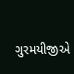ગુરમયીજીએ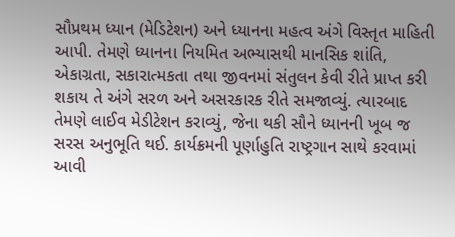સૌપ્રથમ ધ્યાન (મેડિટેશન) અને ધ્યાનના મહત્વ અંગે વિસ્તૃત માહિતી આપી. તેમણે ધ્યાનના નિયમિત અભ્યાસથી માનસિક શાંતિ, એકાગ્રતા, સકારાત્મકતા તથા જીવનમાં સંતુલન કેવી રીતે પ્રાપ્ત કરી શકાય તે અંગે સરળ અને અસરકારક રીતે સમજાવ્યું. ત્યારબાદ તેમણે લાઈવ મેડીટેશન કરાવ્યું, જેના થકી સૌને ધ્યાનની ખૂબ જ સરસ અનુભૂતિ થઈ. કાર્યક્રમની પૂર્ણાહુતિ રાષ્ટ્રગાન સાથે કરવામાં આવી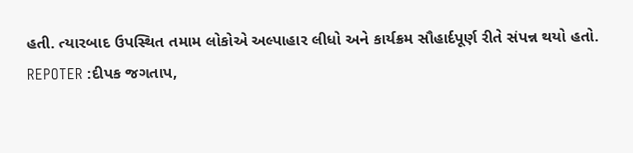હતી. ત્યારબાદ ઉપસ્થિત તમામ લોકોએ અલ્પાહાર લીધો અને કાર્યક્રમ સૌહાર્દપૂર્ણ રીતે સંપન્ન થયો હતો.
REPOTER :દીપક જગતાપ,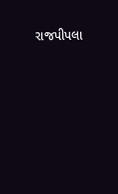રાજપીપલા